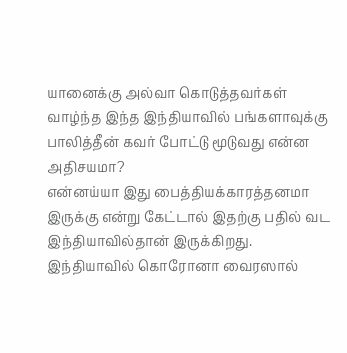யானைக்கு அல்வா கொடுத்தவர்கள் வாழ்ந்த இந்த இந்தியாவில் பங்களாவுக்கு பாலித்தீன் கவர் போட்டு மூடுவது என்ன அதிசயமா?
என்னய்யா இது பைத்தியக்காரத்தனமா இருக்கு என்று கேட்டால் இதற்கு பதில் வட இந்தியாவில்தான் இருக்கிறது.
இந்தியாவில் கொரோனா வைரஸால்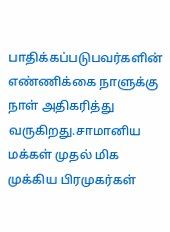பாதிக்கப்படுபவர்களின் எண்ணிக்கை நாளுக்கு நாள் அதிகரித்து வருகிறது.சாமானிய மக்கள் முதல் மிக முக்கிய பிரமுகர்கள்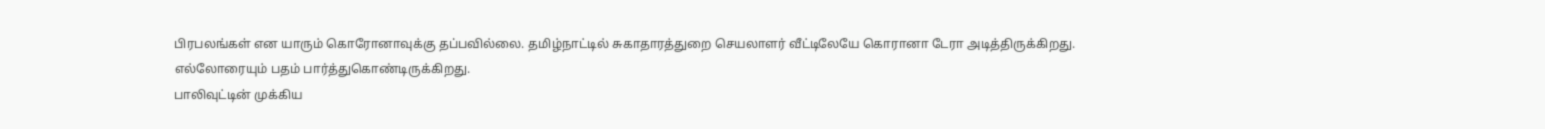பிரபலங்கள் என யாரும் கொரோனாவுக்கு தப்பவில்லை. தமிழ்நாட்டில் சுகாதாரத்துறை செயலாளர் வீட்டிலேயே கொரானா டேரா அடித்திருக்கிறது.
எல்லோரையும் பதம் பார்த்துகொண்டிருக்கிறது.
பாலிவுட்டின் முக்கிய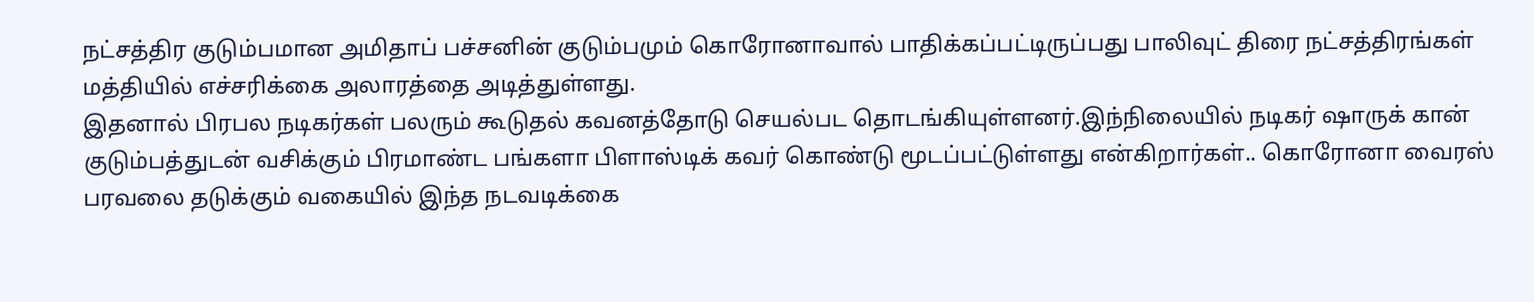நட்சத்திர குடும்பமான அமிதாப் பச்சனின் குடும்பமும் கொரோனாவால் பாதிக்கப்பட்டிருப்பது பாலிவுட் திரை நட்சத்திரங்கள் மத்தியில் எச்சரிக்கை அலாரத்தை அடித்துள்ளது.
இதனால் பிரபல நடிகர்கள் பலரும் கூடுதல் கவனத்தோடு செயல்பட தொடங்கியுள்ளனர்.இந்நிலையில் நடிகர் ஷாருக் கான் குடும்பத்துடன் வசிக்கும் பிரமாண்ட பங்களா பிளாஸ்டிக் கவர் கொண்டு மூடப்பட்டுள்ளது என்கிறார்கள்.. கொரோனா வைரஸ் பரவலை தடுக்கும் வகையில் இந்த நடவடிக்கை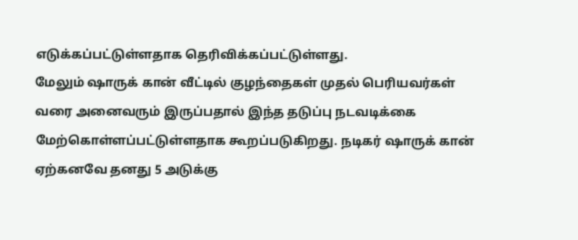எடுக்கப்பட்டுள்ளதாக தெரிவிக்கப்பட்டுள்ளது.
மேலும் ஷாருக் கான் வீட்டில் குழந்தைகள் முதல் பெரியவர்கள் வரை அனைவரும் இருப்பதால் இந்த தடுப்பு நடவடிக்கை மேற்கொள்ளப்பட்டுள்ளதாக கூறப்படுகிறது. நடிகர் ஷாருக் கான் ஏற்கனவே தனது 5 அடுக்கு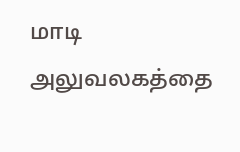மாடி அலுவலகத்தை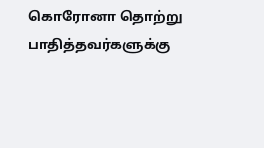கொரோனா தொற்று பாதித்தவர்களுக்கு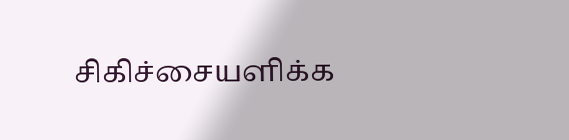சிகிச்சையளிக்க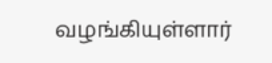வழங்கியுள்ளார்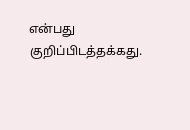என்பது குறிப்பிடத்தக்கது.